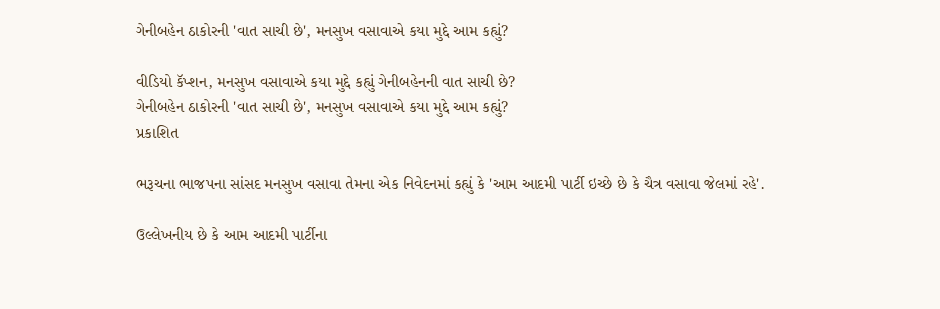ગેનીબહેન ઠાકોરની 'વાત સાચી છે', મનસુખ વસાવાએ કયા મુદ્દે આમ કહ્યું?

વીડિયો કૅપ્શન, મનસુખ વસાવાએ કયા મુદ્દે કહ્યું ગેનીબહેનની વાત સાચી છે?
ગેનીબહેન ઠાકોરની 'વાત સાચી છે', મનસુખ વસાવાએ કયા મુદ્દે આમ કહ્યું?
પ્રકાશિત

ભરૂચના ભાજપના સાંસદ મનસુખ વસાવા તેમના એક નિવેદનમાં કહ્યું કે 'આમ આદમી પાર્ટી ઇચ્છે છે કે ચૈત્ર વસાવા જેલમાં રહે'.

ઉલ્લેખનીય છે કે આમ આદમી પાર્ટીના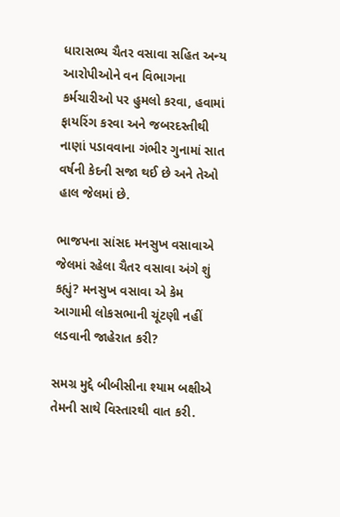ધારાસભ્ય ચૈતર વસાવા સહિત અન્ય આરોપીઓને વન વિભાગના કર્મચારીઓ પર હુમલો કરવા, હવામાં ફાયરિંગ કરવા અને જબરદસ્તીથી નાણાં પડાવવાના ગંભીર ગુનામાં સાત વર્ષની કેદની સજા થઈ છે અને તેઓ હાલ જેલમાં છે.

ભાજપના સાંસદ મનસુખ વસાવાએ જેલમાં રહેલા ચૈતર વસાવા અંગે શું કહ્યું? મનસુખ વસાવા એ કેમ આગામી લોકસભાની ચૂંટણી નહીં લડવાની જાહેરાત કરી?

સમગ્ર મુદ્દે બીબીસીના શ્યામ બક્ષીએ તેમની સાથે વિસ્તારથી વાત કરી.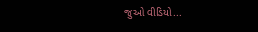જુઓ વીડિયો...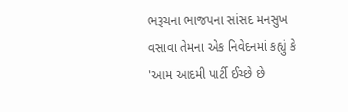ભરૂચના ભાજપના સાંસદ મનસુખ વસાવા તેમના એક નિવેદનમાં કહ્યું કે 'આમ આદમી પાર્ટી ઈચ્છે છે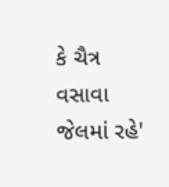કે ચૈત્ર વસાવા જેલમાં રહે'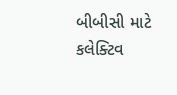બીબીસી માટે કલેક્ટિવ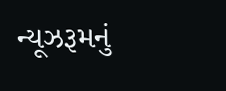ન્યૂઝરૂમનું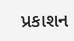પ્રકાશન